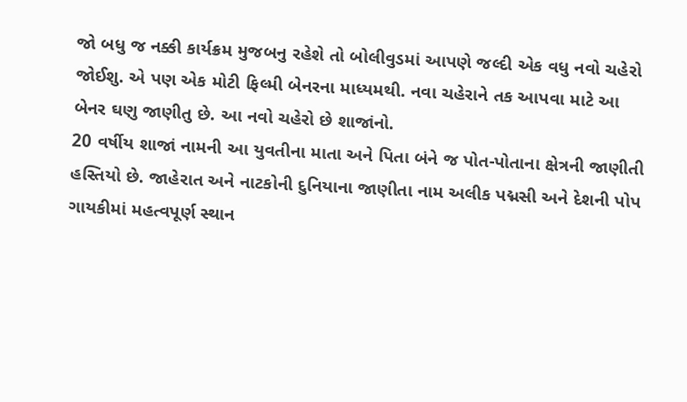જો બધુ જ નક્કી કાર્યક્રમ મુજબનુ રહેશે તો બોલીવુડમાં આપણે જલ્દી એક વધુ નવો ચહેરો જોઈશુ. એ પણ એક મોટી ફિલ્મી બેનરના માધ્યમથી. નવા ચહેરાને તક આપવા માટે આ બેનર ઘણુ જાણીતુ છે. આ નવો ચહેરો છે શાજાંનો.
20 વર્ષીય શાજાં નામની આ યુવતીના માતા અને પિતા બંને જ પોત-પોતાના ક્ષેત્રની જાણીતી હસ્તિયો છે. જાહેરાત અને નાટકોની દુનિયાના જાણીતા નામ અલીક પદ્મસી અને દેશની પોપ ગાયકીમાં મહત્વપૂર્ણ સ્થાન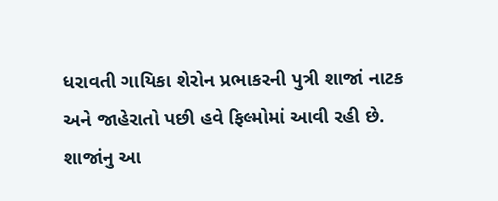ધરાવતી ગાયિકા શેરોન પ્રભાકરની પુત્રી શાજાં નાટક અને જાહેરાતો પછી હવે ફિલ્મોમાં આવી રહી છે.
શાજાંનુ આ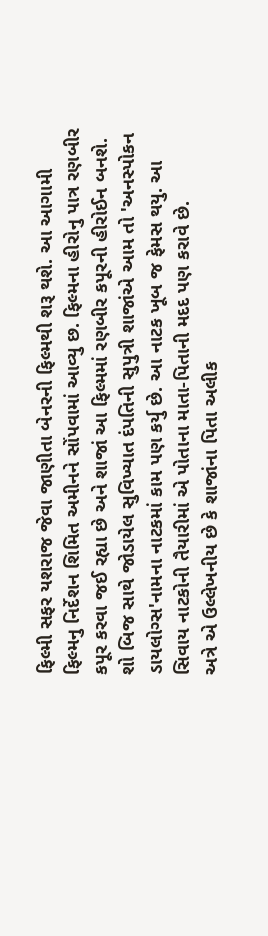ફિલ્મી સફર યશરાજ જેવા જાણીતા બેનરની ફિલ્મથી શરૂ થશે. આ આગામી ફિલ્મનુ નિર્દેશન શિમિત અમીનને સોંપવામાં આવ્યુ છ. ફિલ્મના હીરોનુ પાત્ર રણબીર કપૂર કરવા જઈ રહ્યા છે અને શાજાં આ ફિલ્મમાં રણબીર કપૂરની હીરોઈન બનશે.
શો બિજ સાથે જોડાયેલ સુવિખ્યાત દંપતિની સુપુત્રી શાજાંએ આમ તો 'અનસ્પોકન ડાયલોગ્સ'નામના નાટકમાં કામ પણ કર્યુ છે. આ નાટક ખૂબ જ ફેમસ થયુ. આ સિવાય નાટકોની તૈયારીમાં એ પોતાના માતા-પિતાની મદદ પણ કરાવે છે.
અત્રે એ ઉલ્લેખનીય છે કે શાજાંના પિતા અલીક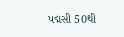પદ્મસી 50થી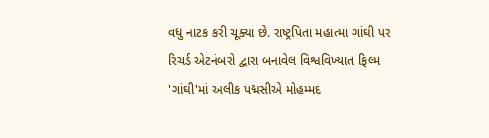વધુ નાટક કરી ચૂક્યા છે. રાષ્ટ્રપિતા મહાત્મા ગાંઘી પર રિચર્ડ એટનંબરો દ્વારા બનાવેલ વિશ્વવિખ્યાત ફિલ્મ 'ગાંઘી'માં અલીક પદ્મસીએ મોહમ્મદ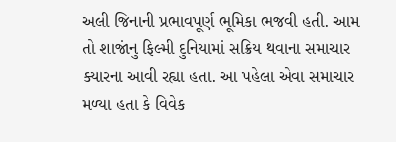અલી જિનાની પ્રભાવપૂર્ણ ભૂમિકા ભજવી હતી. આમ તો શાજાંનુ ફિલ્મી દુનિયામાં સક્રિય થવાના સમાચાર ક્યારના આવી રહ્યા હતા. આ પહેલા એવા સમાચાર મળ્યા હતા કે વિવેક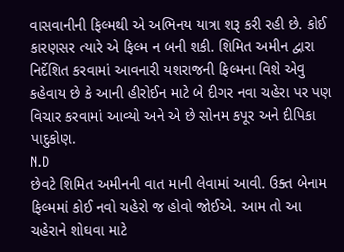વાસવાનીની ફિલ્મથી એ અભિનય યાત્રા શરૂ કરી રહી છે. કોઈ કારણસર ત્યારે એ ફિલ્મ ન બની શકી. શિમિત અમીન દ્વારા નિર્દેશિત કરવામાં આવનારી યશરાજની ફિલ્મના વિશે એવુ કહેવાય છે કે આની હીરોઈન માટે બે દીગર નવા ચહેરા પર પણ વિચાર કરવામાં આવ્યો અને એ છે સોનમ કપૂર અને દીપિકા પાદુકોણ.
N.D
છેવટે શિમિત અમીનની વાત માની લેવામાં આવી. ઉક્ત બેનામ ફિલ્મમાં કોઈ નવો ચહેરો જ હોવો જોઈએ. આમ તો આ ચહેરાને શોઘવા માટે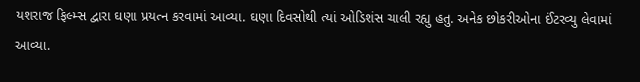યશરાજ ફિલ્મ્સ દ્વારા ઘણા પ્રયત્ન કરવામાં આવ્યા. ઘણા દિવસોથી ત્યાં ઓડિશંસ ચાલી રહ્યુ હતુ. અનેક છોકરીઓના ઈંટરવ્યુ લેવામાં આવ્યા.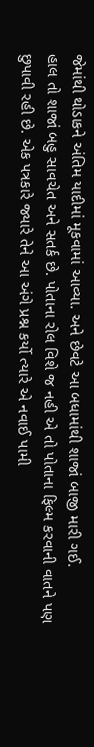જેમાંથી થોડાકને અંતિમ યાદીમાં મૂકવામાં આવ્યા. અને છેવટે આ બધામાંથી શાજાં બાજી મારી ગઈ.
હાલ તો શાજાં બહુ સાવચેત અને સતર્ક છે. પોતાના રોલ વિશે જ નહી એ તો પોતાના ફિલ્મ કરવાની વાતને પણ છુપાવી રહી છે. એક પત્રકારે જ્યારે તેને આ અંગે પ્રશ્ન કર્યો ત્યારે એ નવાઈ પામી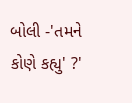બોલી -'તમને કોણે કહ્યુ' ?'